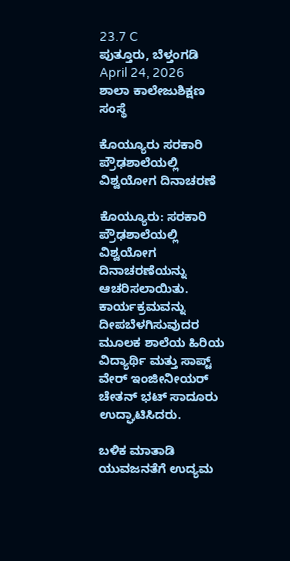23.7 C
ಪುತ್ತೂರು, ಬೆಳ್ತಂಗಡಿ
April 24, 2026
ಶಾಲಾ ಕಾಲೇಜುಶಿಕ್ಷಣ ಸಂಸ್ಥೆ

ಕೊಯ್ಯೂರು ಸರಕಾರಿ ಪ್ರೌಢಶಾಲೆಯಲ್ಲಿ ವಿಶ್ವಯೋಗ ದಿನಾಚರಣೆ

ಕೊಯ್ಯೂರು: ಸರಕಾರಿ ಪ್ರೌಢಶಾಲೆಯಲ್ಲಿ ವಿಶ್ವಯೋಗ ದಿನಾಚರಣೆಯನ್ನು ಆಚರಿಸಲಾಯಿತು. ಕಾರ್ಯಕ್ರಮವನ್ನು ದೀಪಬೆಳಗಿಸುವುದರ ಮೂಲಕ ಶಾಲೆಯ ಹಿರಿಯ ವಿದ್ಯಾರ್ಥಿ ಮತ್ತು ಸಾಪ್ಟ್ ವೇರ್ ಇಂಜೀನೀಯರ್ ಚೇತನ್ ಭಟ್ ಸಾದೂರು ಉದ್ಘಾಟಿಸಿದರು.

ಬಳಿಕ ಮಾತಾಡಿ ಯುವಜನತೆಗೆ ಉದ್ಯಮ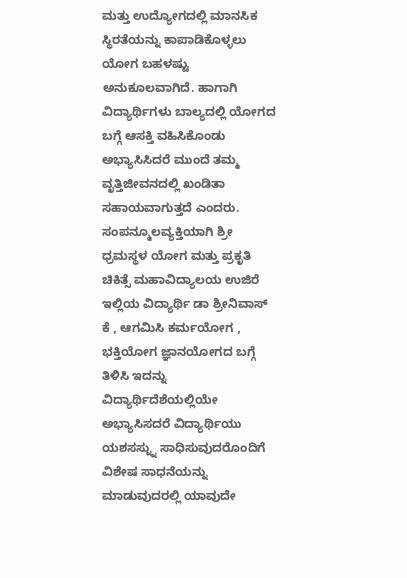ಮತ್ತು ಉದ್ಯೋಗದಲ್ಲಿ ಮಾನಸಿಕ ಸ್ಥಿರತೆಯನ್ನು ಕಾಪಾಡಿಕೊಳ್ಳಲು ಯೋಗ ಬಹಳಷ್ಟು ಅನುಕೂಲವಾಗಿದೆ. ಹಾಗಾಗಿ ವಿದ್ಯಾರ್ಥಿಗಳು ಬಾಲ್ಯದಲ್ಲಿ ಯೋಗದ ಬಗ್ಗೆ ಆಸಕ್ತಿ ವಹಿಸಿಕೊಂಡು ಅಭ್ಯಾಸಿಸಿದರೆ ಮುಂದೆ ತಮ್ಮ ವೃತ್ತಿಜೀವನದಲ್ಲಿ ಖಂಡಿತಾ ಸಹಾಯವಾಗುತ್ತದೆ ಎಂದರು. ಸಂಪನ್ಮೂಲವ್ಯಕ್ತಿಯಾಗಿ ಶ್ರೀ ಧ್ರಮಸ್ಥಳ ಯೋಗ ಮತ್ತು ಪ್ರಕೃತಿ ಚಿಕಿತ್ಸೆ ಮಹಾವಿದ್ಯಾಲಯ ಉಜಿರೆ ಇಲ್ಲಿಯ ವಿದ್ಯಾರ್ಥಿ ಡಾ ಶ್ರೀನಿವಾಸ್ ಕೆ , ಆಗಮಿಸಿ ಕರ್ಮಯೋಗ , ಭಕ್ತಿಯೋಗ ಜ್ಞಾನಯೋಗದ ಬಗ್ಗೆ ತಿಳಿಸಿ ಇದನ್ನು ವಿದ್ಯಾರ್ಥಿದೆಶೆಯಲ್ಲಿಯೇ ಅಭ್ಯಾಸಿಸದರೆ ವಿದ್ಯಾರ್ಥಿಯು ಯಶಸಸ್ನ್ನು ಸಾಧಿಸುವುದರೊಂದಿಗೆ ವಿಶೇಷ ಸಾಧನೆಯನ್ನು ಮಾಡುವುದರಲ್ಲಿ ಯಾವುದೇ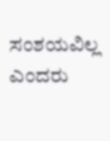ಸಂಶಯವಿಲ್ಲ ಎಂದರು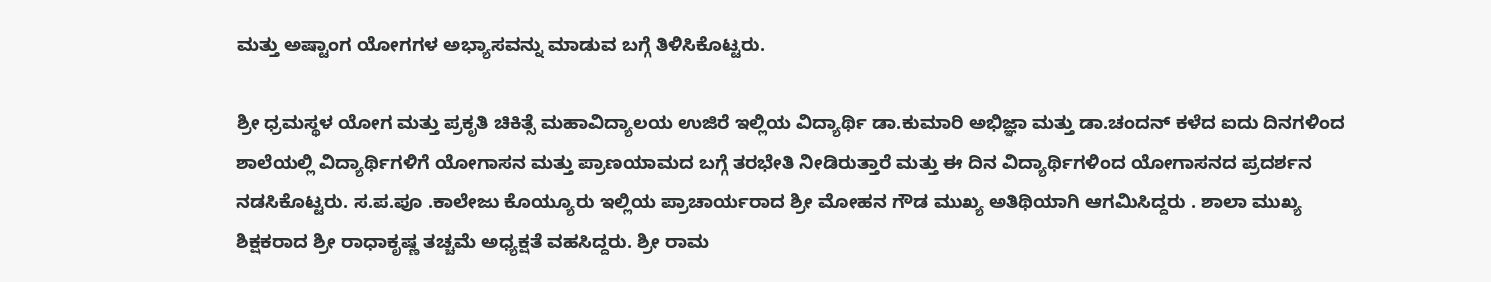ಮತ್ತು ಅಷ್ಟಾಂಗ ಯೋಗಗಳ ಅಭ್ಯಾಸವನ್ನು ಮಾಡುವ ಬಗ್ಗೆ ತಿಳಿಸಿಕೊಟ್ಟರು.

ಶ್ರೀ ಧ್ರಮಸ್ಥಳ ಯೋಗ ಮತ್ತು ಪ್ರಕೃತಿ ಚಿಕಿತ್ಸೆ ಮಹಾವಿದ್ಯಾಲಯ ಉಜಿರೆ ಇಲ್ಲಿಯ ವಿದ್ಯಾರ್ಥಿ ಡಾ.ಕುಮಾರಿ ಅಭಿಜ್ಞಾ ಮತ್ತು ಡಾ.ಚಂದನ್ ಕಳೆದ ಐದು ದಿನಗಳಿಂದ ಶಾಲೆಯಲ್ಲಿ ವಿದ್ಯಾರ್ಥಿಗಳಿಗೆ ಯೋಗಾಸನ ಮತ್ತು ಪ್ರಾಣಯಾಮದ ಬಗ್ಗೆ ತರಭೇತಿ ನೀಡಿರುತ್ತಾರೆ ಮತ್ತು ಈ ದಿನ ವಿದ್ಯಾರ್ಥಿಗಳಿಂದ ಯೋಗಾಸನದ ಪ್ರದರ್ಶನ ನಡಸಿಕೊಟ್ಟರು. ಸ.ಪ.ಪೂ .ಕಾಲೇಜು ಕೊಯ್ಯೂರು ಇಲ್ಲಿಯ ಪ್ರಾಚಾರ್ಯರಾದ ಶ್ರೀ ಮೋಹನ ಗೌಡ ಮುಖ್ಯ ಅತಿಥಿಯಾಗಿ ಆಗಮಿಸಿದ್ದರು . ಶಾಲಾ ಮುಖ್ಯ ಶಿಕ್ಷಕರಾದ ಶ್ರೀ ರಾಧಾಕೃಷ್ಣ ತಚ್ಚಮೆ ಅಧ್ಯಕ್ಷತೆ ವಹಸಿದ್ದರು. ಶ್ರೀ ರಾಮ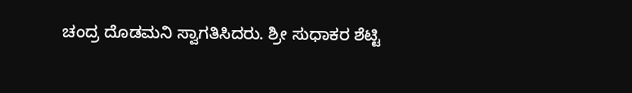ಚಂದ್ರ ದೊಡಮನಿ ಸ್ವಾಗತಿಸಿದರು. ಶ್ರೀ ಸುಧಾಕರ ಶೆಟ್ಟಿ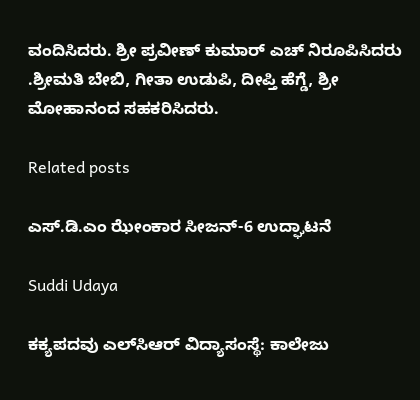ವಂದಿಸಿದರು. ಶ್ರೀ ಪ್ರವೀಣ್ ಕುಮಾರ್ ಎಚ್ ನಿರೂಪಿಸಿದರು .ಶ್ರೀಮತಿ ಬೇಬಿ, ಗೀತಾ ಉಡುಪಿ, ದೀಪ್ತಿ ಹೆಗ್ಡೆ, ಶ್ರೀ ಮೋಹಾನಂದ ಸಹಕರಿಸಿದರು.

Related posts

ಎಸ್.ಡಿ.ಎಂ ಝೇಂಕಾರ ಸೀಜನ್-6 ಉದ್ಘಾಟನೆ

Suddi Udaya

ಕಕ್ಯಪದವು ಎಲ್‌ಸಿಆರ್ ವಿದ್ಯಾಸಂಸ್ಥೆ: ಕಾಲೇಜು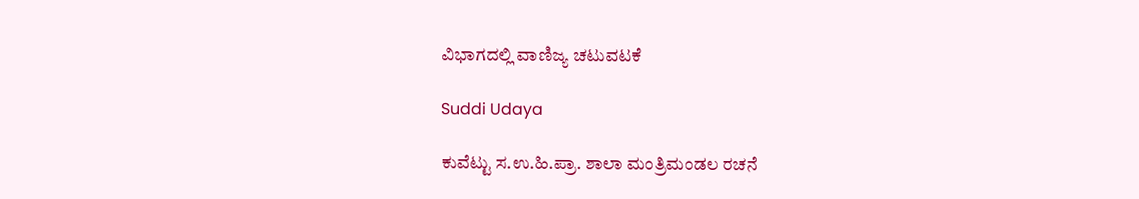ವಿಭಾಗದಲ್ಲಿ ವಾಣಿಜ್ಯ ಚಟುವಟಕೆ

Suddi Udaya

ಕುವೆಟ್ಟು ಸ.ಉ.ಹಿ.ಪ್ರಾ. ಶಾಲಾ ಮಂತ್ರಿಮಂಡಲ ರಚನೆ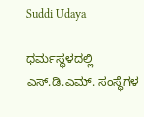Suddi Udaya

ಧರ್ಮಸ್ಥಳದಲ್ಲಿ ಎಸ್.ಡಿ.ಎಮ್. ಸಂಸ್ಥೆಗಳ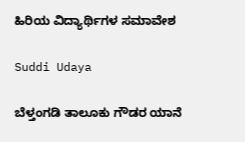ಹಿರಿಯ ವಿದ್ಯಾರ್ಥಿಗಳ ಸಮಾವೇಶ

Suddi Udaya

ಬೆಳ್ತಂಗಡಿ ತಾಲೂಕು ಗೌಡರ ಯಾನೆ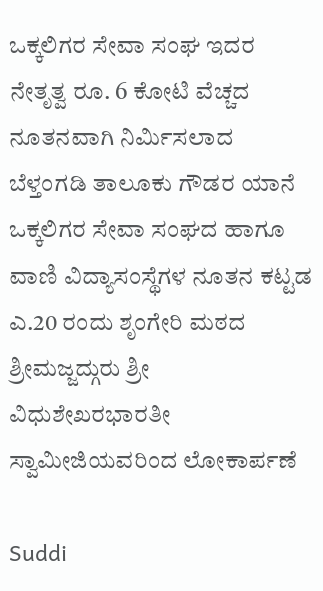ಒಕ್ಕಲಿಗರ ಸೇವಾ ಸಂಘ ಇದರ ನೇತೃತ್ವ ರೂ. 6 ಕೋಟಿ ವೆಚ್ಚದ ನೂತನವಾಗಿ ನಿರ್ಮಿಸಲಾದ ಬೆಳ್ತಂಗಡಿ ತಾಲೂಕು ಗೌಡರ ಯಾನೆ ಒಕ್ಕಲಿಗರ ಸೇವಾ ಸಂಘದ ಹಾಗೂ ವಾಣಿ ವಿದ್ಯಾಸಂಸ್ಥೆಗಳ ನೂತನ ಕಟ್ಟಡ ಎ.20 ರಂದು ಶೃಂಗೇರಿ ಮಠದ ಶ್ರೀಮಜ್ಜದ್ಗುರು ಶ್ರೀ ವಿಧುಶೇಖರಭಾರತೀ ಸ್ವಾಮೀಜಿಯವರಿಂದ ಲೋಕಾರ್ಪಣೆ

Suddi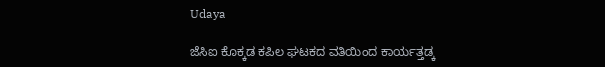Udaya

ಜೆಸಿಐ ಕೊಕ್ಕಡ ಕಪಿಲ ಘಟಕದ ವತಿಯಿಂದ ಕಾರ್ಯತ್ತಡ್ಕ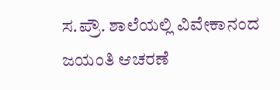ಸ.ಪ್ರೌ. ಶಾಲೆಯಲ್ಲಿ ವಿವೇಕಾನಂದ ಜಯಂತಿ ಆಚರಣೆ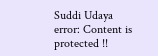Suddi Udaya
error: Content is protected !!